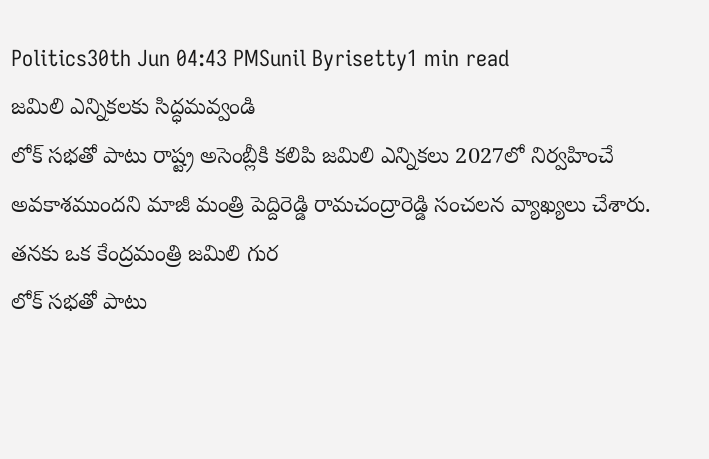Politics30th Jun 04:43 PMSunil Byrisetty1 min read
జమిలి ఎన్నికలకు సిద్ధమవ్వండి
లోక్ సభతో పాటు రాష్ట్ర అసెంబ్లీకి కలిపి జమిలి ఎన్నికలు 2027లో నిర్వహించే అవకాశముందని మాజీ మంత్రి పెద్దిరెడ్డి రామచంద్రారెడ్డి సంచలన వ్యాఖ్యలు చేశారు. తనకు ఒక కేంద్రమంత్రి జమిలి గుర
లోక్ సభతో పాటు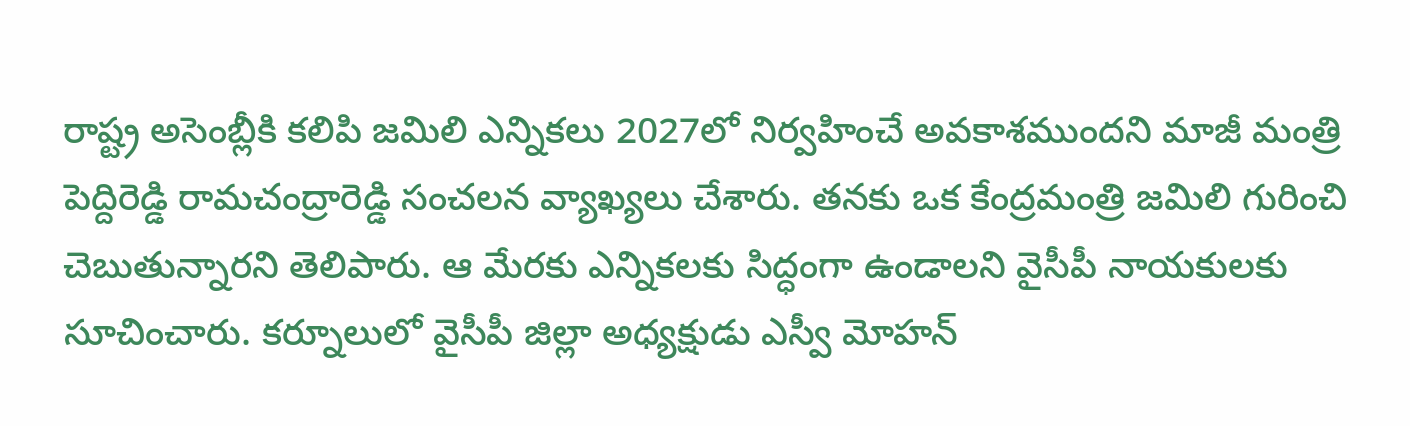రాష్ట్ర అసెంబ్లీకి కలిపి జమిలి ఎన్నికలు 2027లో నిర్వహించే అవకాశముందని మాజీ మంత్రి పెద్దిరెడ్డి రామచంద్రారెడ్డి సంచలన వ్యాఖ్యలు చేశారు. తనకు ఒక కేంద్రమంత్రి జమిలి గురించి చెబుతున్నారని తెలిపారు. ఆ మేరకు ఎన్నికలకు సిద్ధంగా ఉండాలని వైసీపీ నాయకులకు సూచించారు. కర్నూలులో వైసీపీ జిల్లా అధ్యక్షుడు ఎస్వీ మోహన్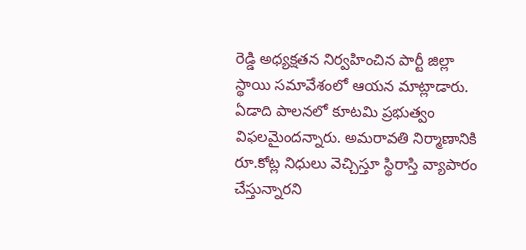రెడ్డి అధ్యక్షతన నిర్వహించిన పార్టీ జిల్లా స్థాయి సమావేశంలో ఆయన మాట్లాడారు. ఏడాది పాలనలో కూటమి ప్రభుత్వం విఫలమైందన్నారు. అమరావతి నిర్మాణానికి రూ.కోట్ల నిధులు వెచ్చిస్తూ స్థిరాస్తి వ్యాపారం చేస్తున్నారని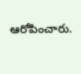ఆరోపించారు.